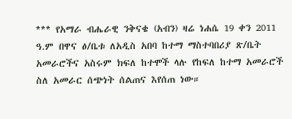*** የአማራ ብሔራዊ ንቅናቄ (አብን) ዛሬ ነሐሴ 19 ቀን 2011 ዓ.ም በዋና ፅ/ቤቱ ለአዲስ አበባ ከተማ ማስተባበሪያ ጽ/ቤት አመራሮችና አስሩም ክፍለ ከተሞች ላሉ የከፍለ ከተማ አመራሮች ስለ አመራር ሰጭነት ሰልጠና እየሰጠ ነው።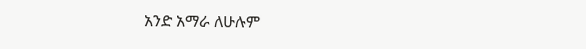አንድ አማራ ለሁሉም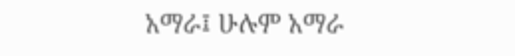አማራ፤ ሁሉም አማራ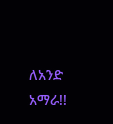ለአንድ አማራ!!